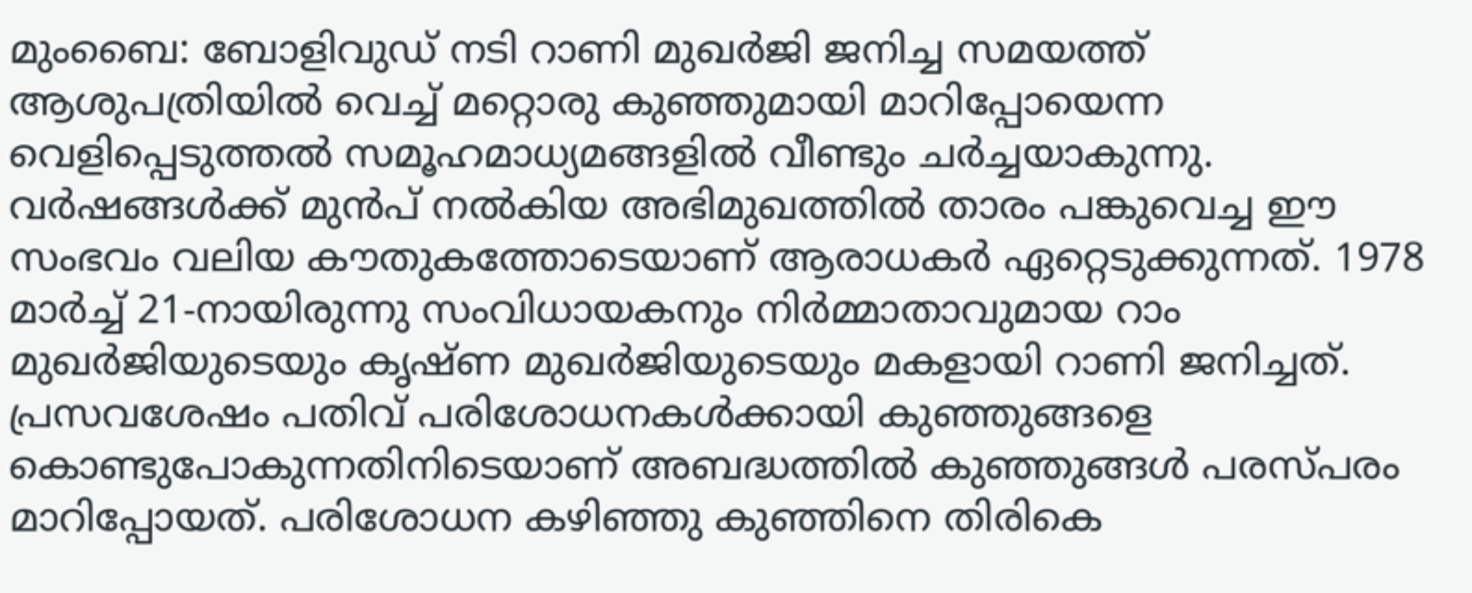മുംബൈ: ബോളിവുഡ് നടി റാണി മുഖർജി ജനിച്ച സമയത്ത് ആശുപത്രിയിൽ വെച്ച് മറ്റൊരു കുഞ്ഞുമായി മാറിപ്പോയെന്ന വെളിപ്പെടുത്തൽ സമൂഹമാധ്യമങ്ങളിൽ വീണ്ടും ചർച്ചയാകുന്നു. വർഷങ്ങൾക്ക് മുൻപ് നൽകിയ അഭിമുഖത്തിൽ താരം പങ്കുവെച്ച ഈ സംഭവം വലിയ കൗതുകത്തോടെയാണ് ആരാധകർ ഏറ്റെടുക്കുന്നത്. 1978 മാർച്ച് 21-നായിരുന്നു സംവിധായകനും നിർമ്മാതാവുമായ റാം മുഖർജിയുടെയും കൃഷ്ണ മുഖർജിയുടെയും മകളായി റാണി ജനിച്ചത്.
പ്രസവശേഷം പതിവ് പരിശോധനകൾക്കായി കുഞ്ഞുങ്ങളെ കൊണ്ടുപോകുന്നതിനിടെയാണ് അബദ്ധത്തിൽ കുഞ്ഞുങ്ങൾ പരസ്പരം മാറിപ്പോയത്. പരിശോധന കഴിഞ്ഞു കുഞ്ഞിനെ തിരികെ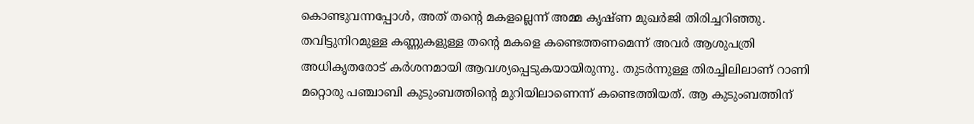കൊണ്ടുവന്നപ്പോൾ, അത് തന്റെ മകളല്ലെന്ന് അമ്മ കൃഷ്ണ മുഖർജി തിരിച്ചറിഞ്ഞു. തവിട്ടുനിറമുള്ള കണ്ണുകളുള്ള തന്റെ മകളെ കണ്ടെത്തണമെന്ന് അവർ ആശുപത്രി അധികൃതരോട് കർശനമായി ആവശ്യപ്പെടുകയായിരുന്നു. തുടർന്നുള്ള തിരച്ചിലിലാണ് റാണി മറ്റൊരു പഞ്ചാബി കുടുംബത്തിന്റെ മുറിയിലാണെന്ന് കണ്ടെത്തിയത്. ആ കുടുംബത്തിന്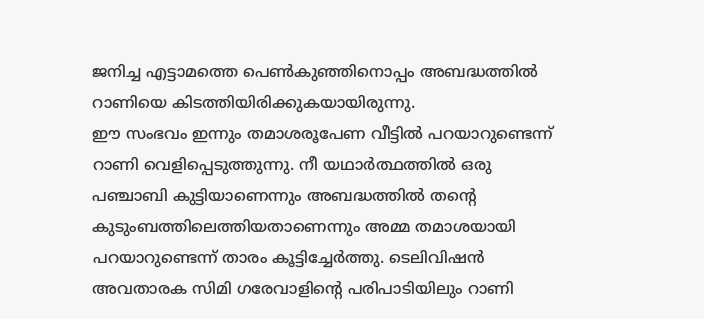ജനിച്ച എട്ടാമത്തെ പെൺകുഞ്ഞിനൊപ്പം അബദ്ധത്തിൽ റാണിയെ കിടത്തിയിരിക്കുകയായിരുന്നു.
ഈ സംഭവം ഇന്നും തമാശരൂപേണ വീട്ടിൽ പറയാറുണ്ടെന്ന് റാണി വെളിപ്പെടുത്തുന്നു. നീ യഥാർത്ഥത്തിൽ ഒരു പഞ്ചാബി കുട്ടിയാണെന്നും അബദ്ധത്തിൽ തന്റെ കുടുംബത്തിലെത്തിയതാണെന്നും അമ്മ തമാശയായി പറയാറുണ്ടെന്ന് താരം കൂട്ടിച്ചേർത്തു. ടെലിവിഷൻ അവതാരക സിമി ഗരേവാളിന്റെ പരിപാടിയിലും റാണി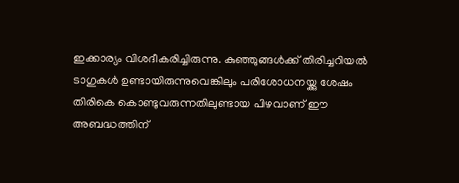ഇക്കാര്യം വിശദീകരിച്ചിരുന്നു. കുഞ്ഞുങ്ങൾക്ക് തിരിച്ചറിയൽ ടാഗുകൾ ഉണ്ടായിരുന്നുവെങ്കിലും പരിശോധനയ്ക്കു ശേഷം തിരികെ കൊണ്ടുവരുന്നതിലുണ്ടായ പിഴവാണ് ഈ അബദ്ധത്തിന്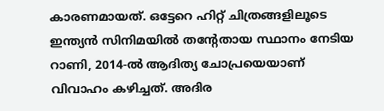കാരണമായത്. ഒട്ടേറെ ഹിറ്റ് ചിത്രങ്ങളിലൂടെ ഇന്ത്യൻ സിനിമയിൽ തന്റേതായ സ്ഥാനം നേടിയ റാണി, 2014-ൽ ആദിത്യ ചോപ്രയെയാണ് വിവാഹം കഴിച്ചത്. അദിര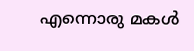എന്നൊരു മകൾ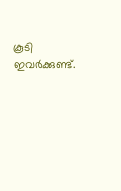കൂടി ഇവർക്കുണ്ട്.